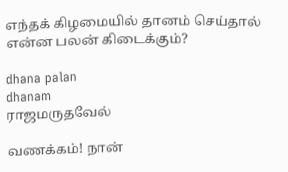எந்தக் கிழமையில் தானம் செய்தால் என்ன பலன் கிடைக்கும்?

dhana palan
dhanam
ராஜமருதவேல்

வணக்கம்! நான்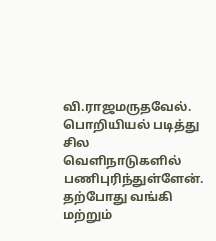வி.ராஜமருதவேல். பொறியியல் படித்து சில வெளிநாடுகளில் பணிபுரிந்துள்ளேன். தற்போது வங்கி மற்றும்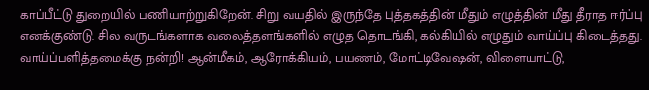காப்பீட்டு துறையில் பணியாற்றுகிறேன். சிறு வயதில் இருந்தே புத்தகத்தின் மீதும் எழுத்தின் மீது தீராத ஈர்ப்பு எனக்குண்டு. சில வருடங்களாக வலைத்தளங்களில் எழுத தொடங்கி, கல்கியில் எழுதும் வாய்ப்பு கிடைத்தது. வாய்ப்பளித்தமைக்கு நன்றி! ஆன்மீகம், ஆரோக்கியம், பயணம், மோட்டிவேஷன், விளையாட்டு,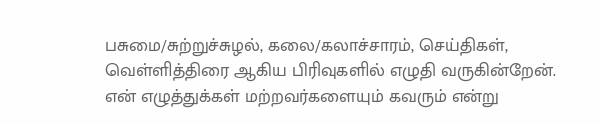பசுமை/சுற்றுச்சுழல், கலை/கலாச்சாரம், செய்திகள், வெள்ளித்திரை ஆகிய பிரிவுகளில் எழுதி வருகின்றேன். என் எழுத்துக்கள் மற்றவர்களையும் கவரும் என்று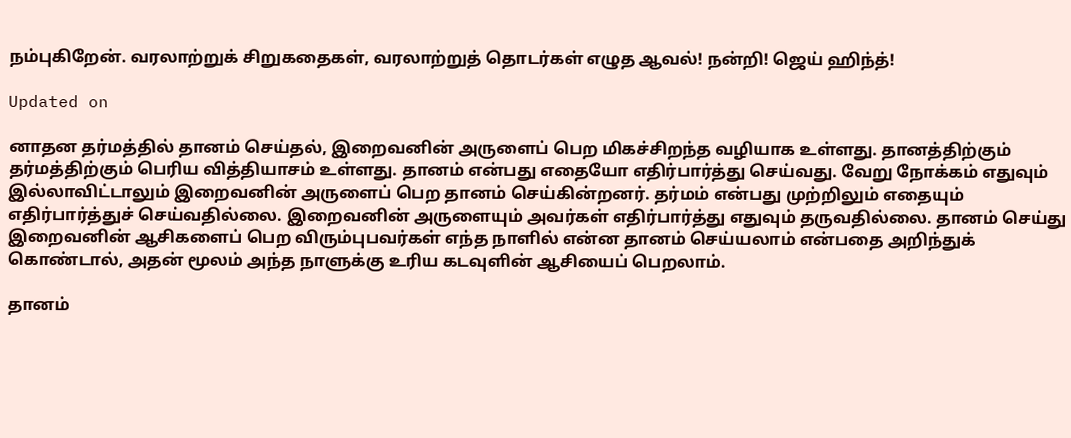நம்புகிறேன். வரலாற்றுக் சிறுகதைகள், வரலாற்றுத் தொடர்கள் எழுத ஆவல்! நன்றி! ஜெய் ஹிந்த்!

Updated on

னாதன தர்மத்தில் தானம் செய்தல், இறைவனின் அருளைப் பெற மிகச்சிறந்த வழியாக உள்ளது. தானத்திற்கும் தர்மத்திற்கும் பெரிய வித்தியாசம் உள்ளது. தானம் என்பது எதையோ எதிர்பார்த்து செய்வது. வேறு நோக்கம் எதுவும் இல்லாவிட்டாலும் இறைவனின் அருளைப் பெற தானம் செய்கின்றனர். தர்மம் என்பது முற்றிலும் எதையும் எதிர்பார்த்துச் செய்வதில்லை. இறைவனின் அருளையும் அவர்கள் எதிர்பார்த்து எதுவும் தருவதில்லை. தானம் செய்து இறைவனின் ஆசிகளைப் பெற விரும்புபவர்கள் எந்த நாளில் என்ன தானம் செய்யலாம் என்பதை அறிந்துக் கொண்டால், அதன் மூலம் அந்த நாளுக்கு உரிய கடவுளின் ஆசியைப் பெறலாம்.

தானம்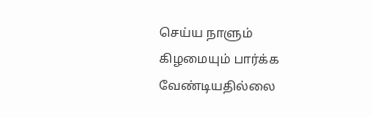செய்ய நாளும் கிழமையும் பார்க்க வேண்டியதில்லை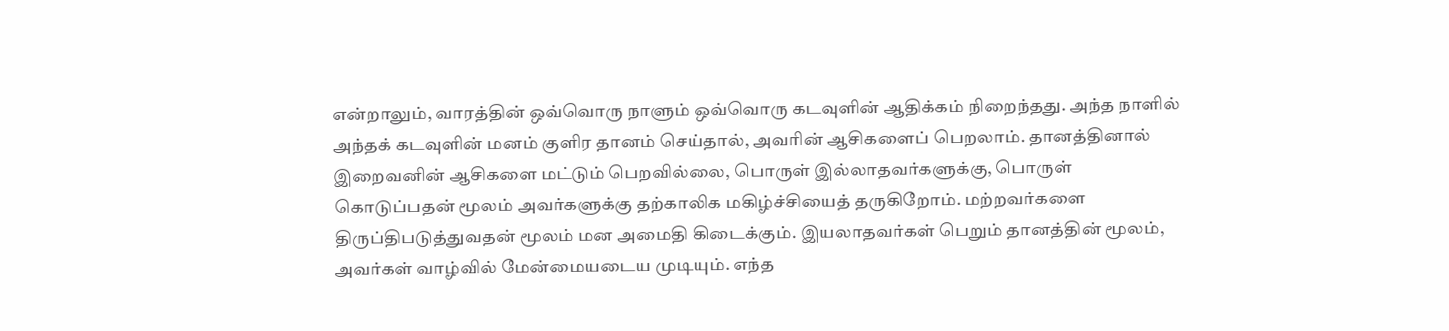என்றாலும், வாரத்தின் ஒவ்வொரு நாளும் ஒவ்வொரு கடவுளின் ஆதிக்கம் நிறைந்தது. அந்த நாளில் அந்தக் கடவுளின் மனம் குளிர தானம் செய்தால், அவரின் ஆசிகளைப் பெறலாம். தானத்தினால் இறைவனின் ஆசிகளை மட்டும் பெறவில்லை, பொருள் இல்லாதவர்களுக்கு, பொருள் கொடுப்பதன் மூலம் அவர்களுக்கு தற்காலிக மகிழ்ச்சியைத் தருகிறோம். மற்றவர்களை திருப்திபடுத்துவதன் மூலம் மன அமைதி கிடைக்கும். இயலாதவர்கள் பெறும் தானத்தின் மூலம், அவர்கள் வாழ்வில் மேன்மையடைய முடியும். எந்த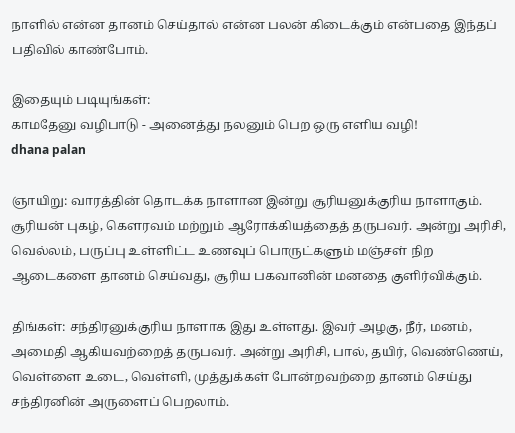நாளில் என்ன தானம் செய்தால் என்ன பலன் கிடைக்கும் என்பதை இந்தப் பதிவில் காண்போம்.

இதையும் படியுங்கள்:
காமதேனு வழிபாடு - அனைத்து நலனும் பெற ஒரு எளிய வழி!
dhana palan

ஞாயிறு: வாரத்தின் தொடக்க நாளான இன்று சூரியனுக்குரிய நாளாகும். சூரியன் புகழ், கௌரவம் மற்றும் ஆரோக்கியத்தைத் தருபவர். அன்று அரிசி, வெல்லம், பருப்பு உள்ளிட்ட உணவுப் பொருட்களும் மஞ்சள் நிற ஆடைகளை தானம் செய்வது, சூரிய பகவானின் மனதை குளிர்விக்கும்.

திங்கள்: சந்திரனுக்குரிய நாளாக இது உள்ளது. இவர் அழகு, நீர், மனம், அமைதி ஆகியவற்றைத் தருபவர். அன்று அரிசி, பால், தயிர், வெண்ணெய், வெள்ளை உடை, வெள்ளி, முத்துக்கள் போன்றவற்றை தானம் செய்து சந்திரனின் அருளைப் பெறலாம்.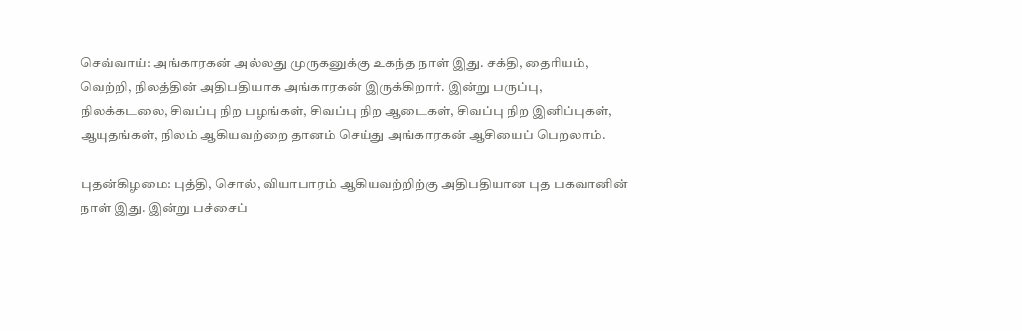செவ்வாய்: அங்காரகன் அல்லது முருகனுக்கு உகந்த நாள் இது. சக்தி, தைரியம், வெற்றி, நிலத்தின் அதிபதியாக அங்காரகன் இருக்கிறார். இன்று பருப்பு, நிலக்கடலை, சிவப்பு நிற பழங்கள், சிவப்பு நிற ஆடைகள், சிவப்பு நிற இனிப்புகள், ஆயுதங்கள், நிலம் ஆகியவற்றை தானம் செய்து அங்காரகன் ஆசியைப் பெறலாம்.

புதன்கிழமை: புத்தி, சொல், வியாபாரம் ஆகியவற்றிற்கு அதிபதியான புத பகவானின் நாள் இது. இன்று பச்சைப்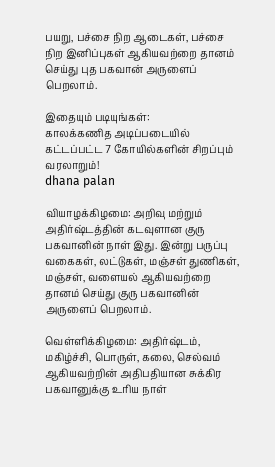பயறு, பச்சை நிற ஆடைகள், பச்சை நிற இனிப்புகள் ஆகியவற்றை தானம் செய்து புத பகவான் அருளைப் பெறலாம்.

இதையும் படியுங்கள்:
காலக்கணித அடிப்படையில் கட்டப்பட்ட 7 கோயில்களின் சிறப்பும் வரலாறும்!
dhana palan

வியாழக்கிழமை: அறிவு மற்றும் அதிர்ஷ்டத்தின் கடவுளான குரு பகவானின் நாள் இது. இன்று பருப்பு வகைகள், லட்டுகள், மஞ்சள் துணிகள், மஞ்சள், வளையல் ஆகியவற்றை தானம் செய்து குரு பகவானின் அருளைப் பெறலாம்.

வெள்ளிக்கிழமை: அதிர்ஷ்டம், மகிழ்ச்சி, பொருள், கலை, செல்வம் ஆகியவற்றின் அதிபதியான சுக்கிர பகவானுக்கு உரிய நாள்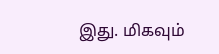இது. மிகவும்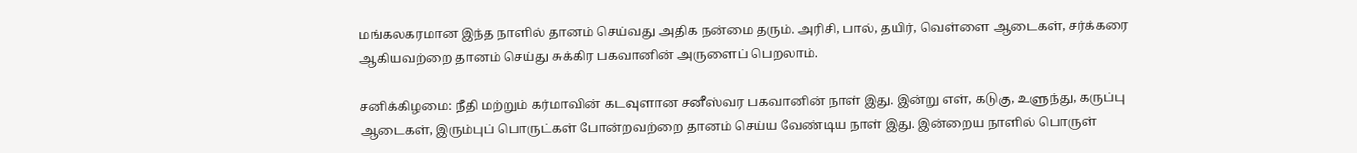மங்கலகரமான இந்த நாளில் தானம் செய்வது அதிக நன்மை தரும். அரிசி, பால், தயிர், வெள்ளை ஆடைகள், சர்க்கரை ஆகியவற்றை தானம் செய்து சுக்கிர பகவானின் அருளைப் பெறலாம்.

சனிக்கிழமை: நீதி மற்றும் கர்மாவின் கடவுளான சனீஸ்வர பகவானின் நாள் இது. இன்று எள், கடுகு, உளுந்து, கருப்பு ஆடைகள், இரும்புப் பொருட்கள் போன்றவற்றை தானம் செய்ய வேண்டிய நாள் இது. இன்றைய நாளில் பொருள்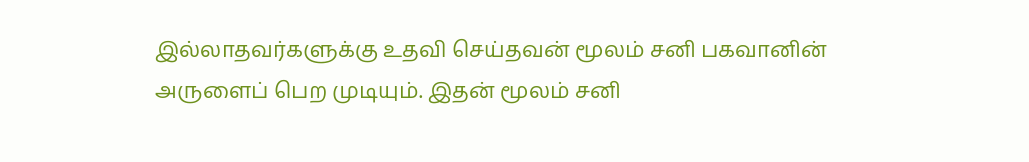இல்லாதவர்களுக்கு உதவி செய்தவன் மூலம் சனி பகவானின் அருளைப் பெற முடியும். இதன் மூலம் சனி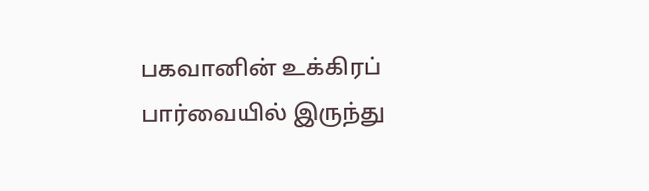பகவானின் உக்கிரப் பார்வையில் இருந்து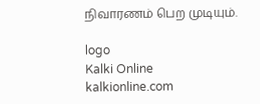நிவாரணம் பெற முடியும்.

logo
Kalki Online
kalkionline.com